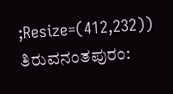;Resize=(412,232))
ತಿರುವನಂತಪುರಂ: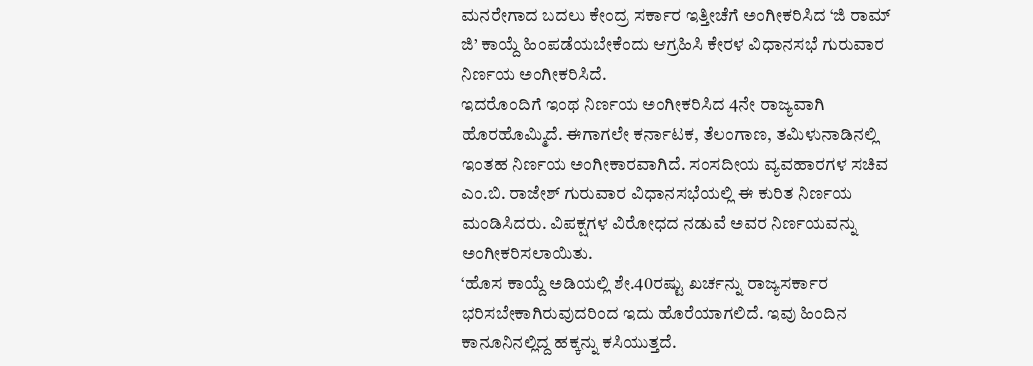ಮನರೇಗಾದ ಬದಲು ಕೇಂದ್ರ ಸರ್ಕಾರ ಇತ್ತೀಚೆಗೆ ಅಂಗೀಕರಿಸಿದ ‘ಜಿ ರಾಮ್ ಜಿ’ ಕಾಯ್ದೆ ಹಿಂಪಡೆಯಬೇಕೆಂದು ಆಗ್ರಹಿಸಿ ಕೇರಳ ವಿಧಾನಸಭೆ ಗುರುವಾರ ನಿರ್ಣಯ ಅಂಗೀಕರಿಸಿದೆ.
ಇದರೊಂದಿಗೆ ಇಂಥ ನಿರ್ಣಯ ಅಂಗೀಕರಿಸಿದ 4ನೇ ರಾಜ್ಯವಾಗಿ ಹೊರಹೊಮ್ಮಿದೆ. ಈಗಾಗಲೇ ಕರ್ನಾಟಕ, ತೆಲಂಗಾಣ, ತಮಿಳುನಾಡಿನಲ್ಲಿ ಇಂತಹ ನಿರ್ಣಯ ಅಂಗೀಕಾರವಾಗಿದೆ. ಸಂಸದೀಯ ವ್ಯವಹಾರಗಳ ಸಚಿವ ಎಂ.ಬಿ. ರಾಜೇಶ್ ಗುರುವಾರ ವಿಧಾನಸಭೆಯಲ್ಲಿ ಈ ಕುರಿತ ನಿರ್ಣಯ ಮಂಡಿಸಿದರು. ವಿಪಕ್ಷಗಳ ವಿರೋಧದ ನಡುವೆ ಅವರ ನಿರ್ಣಯವನ್ನು ಅಂಗೀಕರಿಸಲಾಯಿತು.
‘ಹೊಸ ಕಾಯ್ದೆ ಅಡಿಯಲ್ಲಿ ಶೇ.40ರಷ್ಟು ಖರ್ಚನ್ನು ರಾಜ್ಯಸರ್ಕಾರ ಭರಿಸಬೇಕಾಗಿರುವುದರಿಂದ ಇದು ಹೊರೆಯಾಗಲಿದೆ. ಇವು ಹಿಂದಿನ ಕಾನೂನಿನಲ್ಲಿದ್ದ ಹಕ್ಕನ್ನು ಕಸಿಯುತ್ತದೆ.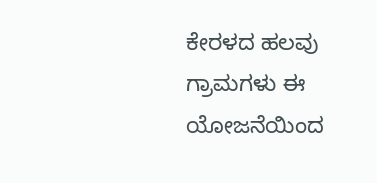ಕೇರಳದ ಹಲವು ಗ್ರಾಮಗಳು ಈ ಯೋಜನೆಯಿಂದ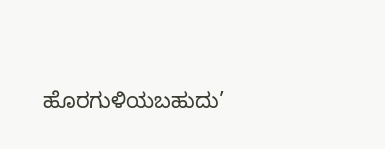ಹೊರಗುಳಿಯಬಹುದು’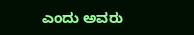ಎಂದು ಅವರು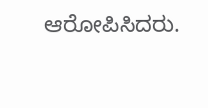ಆರೋಪಿಸಿದರು.